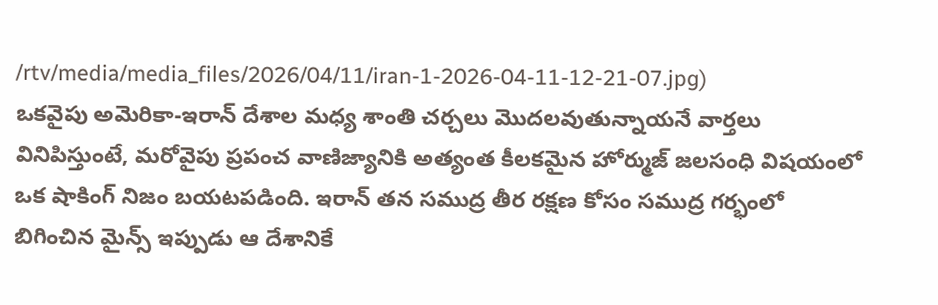/rtv/media/media_files/2026/04/11/iran-1-2026-04-11-12-21-07.jpg)
ఒకవైపు అమెరికా-ఇరాన్ దేశాల మధ్య శాంతి చర్చలు మొదలవుతున్నాయనే వార్తలు వినిపిస్తుంటే, మరోవైపు ప్రపంచ వాణిజ్యానికి అత్యంత కీలకమైన హోర్ముజ్ జలసంధి విషయంలో ఒక షాకింగ్ నిజం బయటపడింది. ఇరాన్ తన సముద్ర తీర రక్షణ కోసం సముద్ర గర్భంలో బిగించిన మైన్స్ ఇప్పుడు ఆ దేశానికే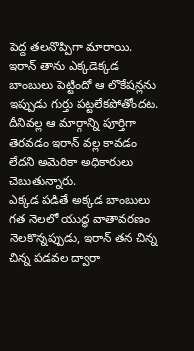పెద్ద తలనొప్పిగా మారాయి. ఇరాన్ తాను ఎక్కడెక్కడ బాంబులు పెట్టిందో ఆ లొకేషన్లను ఇప్పుడు గుర్తు పట్టలేకపోతోందట. దీనివల్ల ఆ మార్గాన్ని పూర్తిగా తెరవడం ఇరాన్ వల్ల కావడం లేదని అమెరికా అధికారులు చెబుతున్నారు.
ఎక్కడ పడితే అక్కడ బాంబులు
గత నెలలో యుద్ధ వాతావరణం నెలకొన్నప్పుడు, ఇరాన్ తన చిన్న చిన్న పడవల ద్వారా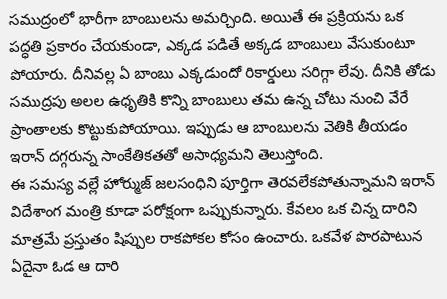సముద్రంలో భారీగా బాంబులను అమర్చింది. అయితే ఈ ప్రక్రియను ఒక పద్ధతి ప్రకారం చేయకుండా, ఎక్కడ పడితే అక్కడ బాంబులు వేసుకుంటూ పోయారు. దీనివల్ల ఏ బాంబు ఎక్కడుందో రికార్డులు సరిగ్గా లేవు. దీనికి తోడు సముద్రపు అలల ఉధృతికి కొన్ని బాంబులు తమ ఉన్న చోటు నుంచి వేరే ప్రాంతాలకు కొట్టుకుపోయాయి. ఇప్పుడు ఆ బాంబులను వెతికి తీయడం ఇరాన్ దగ్గరున్న సాంకేతికతతో అసాధ్యమని తెలుస్తోంది.
ఈ సమస్య వల్లే హోర్ముజ్ జలసంధిని పూర్తిగా తెరవలేకపోతున్నామని ఇరాన్ విదేశాంగ మంత్రి కూడా పరోక్షంగా ఒప్పుకున్నారు. కేవలం ఒక చిన్న దారిని మాత్రమే ప్రస్తుతం షిప్పుల రాకపోకల కోసం ఉంచారు. ఒకవేళ పొరపాటున ఏదైనా ఓడ ఆ దారి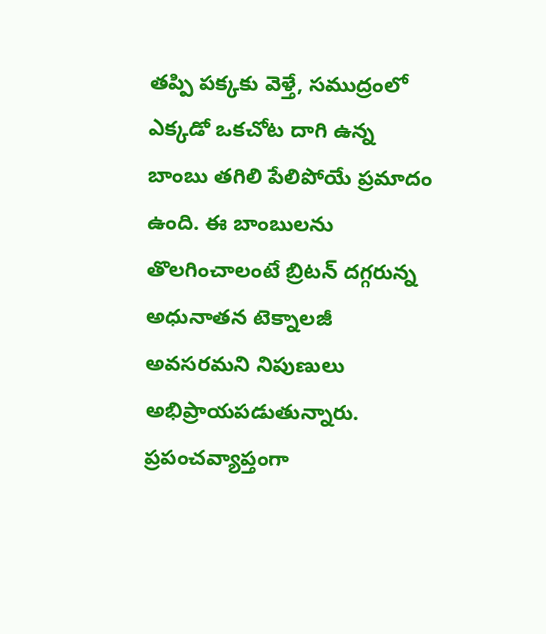తప్పి పక్కకు వెళ్తే, సముద్రంలో ఎక్కడో ఒకచోట దాగి ఉన్న బాంబు తగిలి పేలిపోయే ప్రమాదం ఉంది. ఈ బాంబులను తొలగించాలంటే బ్రిటన్ దగ్గరున్న అధునాతన టెక్నాలజీ అవసరమని నిపుణులు అభిప్రాయపడుతున్నారు.
ప్రపంచవ్యాప్తంగా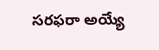సరఫరా అయ్యే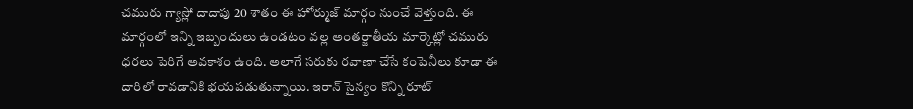చమురు గ్యాస్లో దాదాపు 20 శాతం ఈ హోర్ముజ్ మార్గం నుంచే వెళ్తుంది. ఈ మార్గంలో ఇన్ని ఇబ్బందులు ఉండటం వల్ల అంతర్జాతీయ మార్కెట్లో చమురు ధరలు పెరిగే అవకాశం ఉంది. అలాగే సరుకు రవాణా చేసే కంపెనీలు కూడా ఈ దారిలో రావడానికి భయపడుతున్నాయి. ఇరాన్ సైన్యం కొన్ని రూట్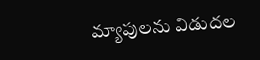మ్యాపులను విడుదల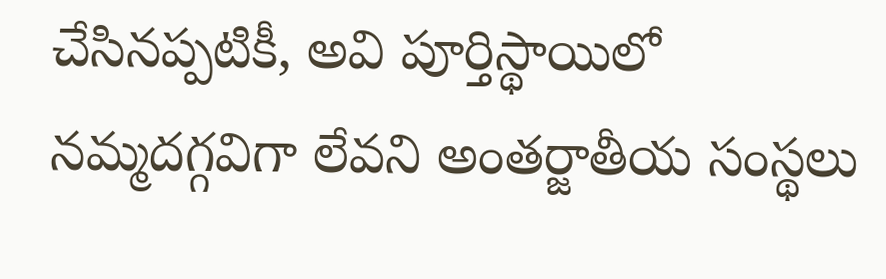చేసినప్పటికీ, అవి పూర్తిస్థాయిలో నమ్మదగ్గవిగా లేవని అంతర్జాతీయ సంస్థలు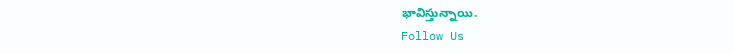భావిస్తున్నాయి.
Follow Us